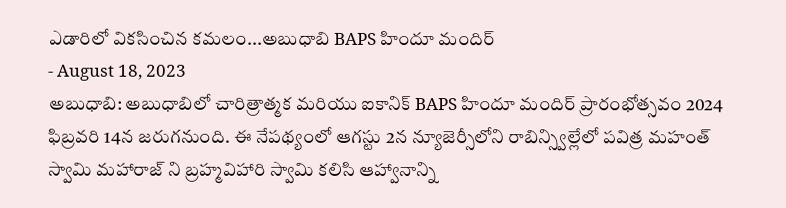ఎడారిలో వికసించిన కమలం...అబుధాబి BAPS హిందూ మందిర్
- August 18, 2023
అబుధాబి: అబుధాబిలో చారిత్రాత్మక మరియు ఐకానిక్ BAPS హిందూ మందిర్ ప్రారంభోత్సవం 2024 ఫిబ్రవరి 14న జరుగనుంది. ఈ నేపథ్యంలో ఆగస్టు 2న న్యూజెర్సీలోని రాబిన్స్విల్లేలో పవిత్ర మహంత్ స్వామి మహారాజ్ ని బ్రహ్మవిహారి స్వామి కలిసి ఆహ్వానాన్ని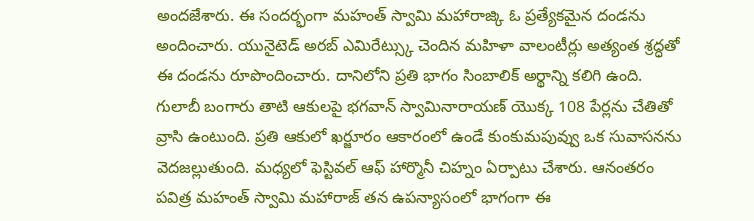అందజేశారు. ఈ సందర్భంగా మహంత్ స్వామి మహారాజ్కి ఓ ప్రత్యేకమైన దండను అందించారు. యునైటెడ్ అరబ్ ఎమిరేట్స్కు చెందిన మహిళా వాలంటీర్లు అత్యంత శ్రద్ధతో ఈ దండను రూపొందించారు. దానిలోని ప్రతి భాగం సింబాలిక్ అర్థాన్ని కలిగి ఉంది. గులాబీ బంగారు తాటి ఆకులపై భగవాన్ స్వామినారాయణ్ యొక్క 108 పేర్లను చేతితో వ్రాసి ఉంటుంది. ప్రతి ఆకులో ఖర్జూరం ఆకారంలో ఉండే కుంకుమపువ్వు ఒక సువాసనను వెదజల్లుతుంది. మధ్యలో ఫెస్టివల్ ఆఫ్ హార్మొనీ చిహ్నం ఏర్పాటు చేశారు. ఆనంతరం పవిత్ర మహంత్ స్వామి మహారాజ్ తన ఉపన్యాసంలో భాగంగా ఈ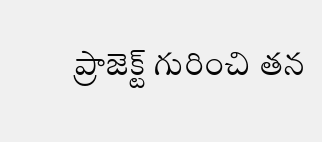ప్రాజెక్ట్ గురించి తన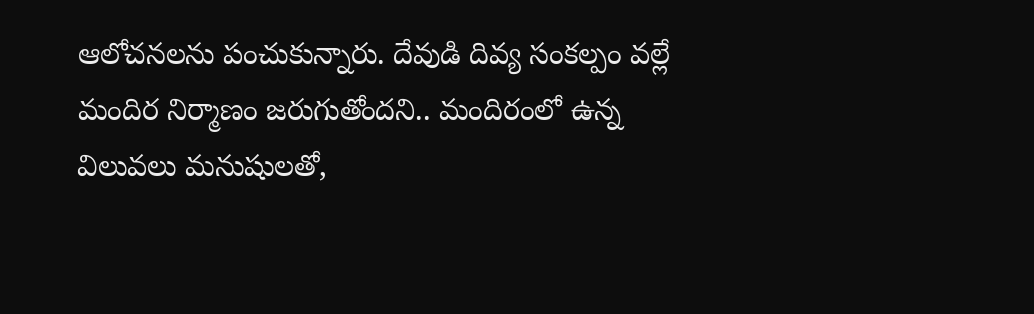ఆలోచనలను పంచుకున్నారు. దేవుడి దివ్య సంకల్పం వల్లే మందిర నిర్మాణం జరుగుతోందని.. మందిరంలో ఉన్న విలువలు మనుషులతో,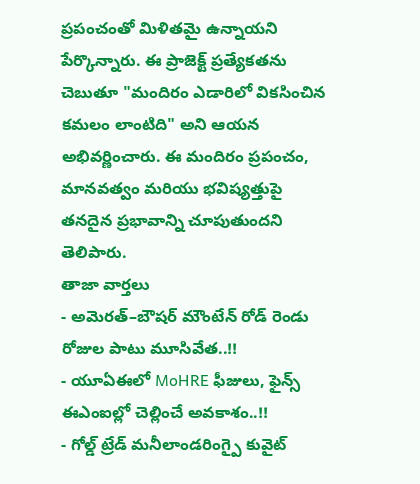ప్రపంచంతో మిళితమై ఉన్నాయని పేర్కొన్నారు. ఈ ప్రాజెక్ట్ ప్రత్యేకతను చెబుతూ "మందిరం ఎడారిలో వికసించిన కమలం లాంటిది" అని ఆయన అభివర్ణించారు. ఈ మందిరం ప్రపంచం, మానవత్వం మరియు భవిష్యత్తుపై తనదైన ప్రభావాన్ని చూపుతుందని తెలిపారు.
తాజా వార్తలు
- అమెరత్–బౌషర్ మౌంటేన్ రోడ్ రెండు రోజుల పాటు మూసివేత..!!
- యూఏఈలో MoHRE ఫీజులు, ఫైన్స్ ఈఎంఐల్లో చెల్లించే అవకాశం..!!
- గోల్డ్ ట్రేడ్ మనీలాండరింగ్పై కువైట్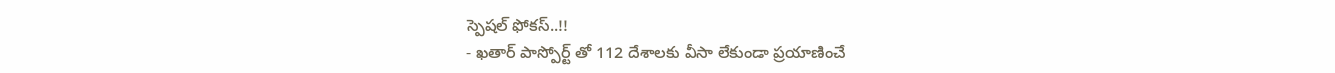స్పెషల్ ఫోకస్..!!
- ఖతార్ పాస్పోర్ట్ తో 112 దేశాలకు వీసా లేకుండా ప్రయాణించే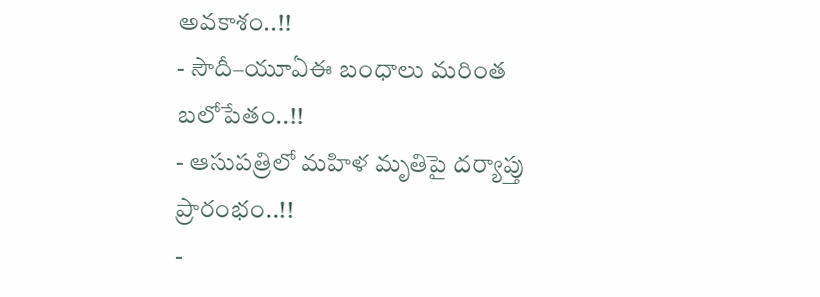అవకాశం..!!
- సౌదీ–యూఏఈ బంధాలు మరింత బలోపేతం..!!
- ఆసుపత్రిలో మహిళ మృతిపై దర్యాప్తు ప్రారంభం..!!
-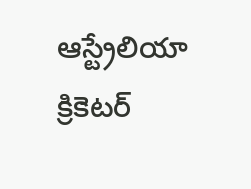ఆస్ట్రేలియా క్రికెటర్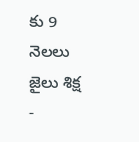కు 9 నెలలు జైలు శిక్ష
-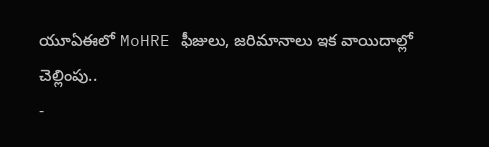యూఏఈలో MoHRE ఫీజులు, జరిమానాలు ఇక వాయిదాల్లో చెల్లింపు..
-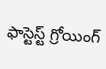ఫాస్టెస్ట్ గ్రోయింగ్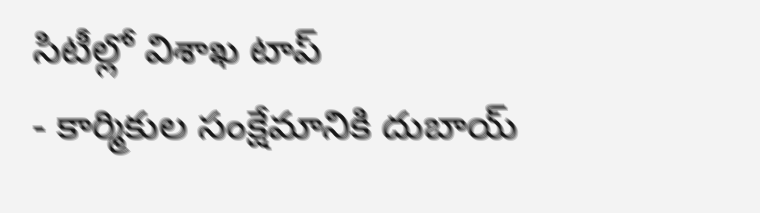సిటీల్లో విశాఖ టాప్
- కార్మికుల సంక్షేమానికి దుబాయ్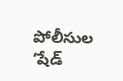పోలీసుల ‘షేడ్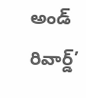అండ్ రివార్డ్’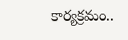కార్యక్రమం..